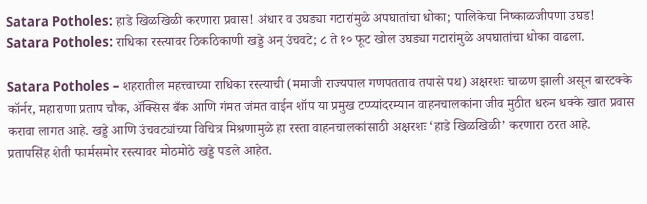Satara Potholes: हाडे खिळखिळी करणारा प्रवास! अंधार व उघड्या गटारांमुळे अपघातांचा धोका; पालिकेचा निष्काळजीपणा उघड!
Satara Potholes: राधिका रस्त्यावर ठिकठिकाणी खड्डे अन् उंचवटे; ८ ते १० फूट खोल उघड्या गटारांमुळे अपघातांचा धोका वाढला.

Satara Potholes – शहरातील महत्त्वाच्या राधिका रस्त्याची (ममाजी राज्यपाल गणपतताव तपासे पथ) अक्षरशः चाळण झाली असून बारटक्के कॉर्नर, महाराणा प्रताप चौक, ॲक्सिस बँक आणि गंमत जंमत वाईन शॉप या प्रमुख टप्प्यांदरम्यान वाहनचालकांना जीव मुठीत धरुन धक्के खात प्रवास करावा लागत आहे. खड्डे आणि उंचवट्यांच्या विचित्र मिश्रणामुळे हा रस्ता वाहनचालकांसाठी अक्षरशः ‘हाडे खिळखिळी’ करणारा ठरत आहे.
प्रतापसिंह शेती फार्मसमोर रस्त्यावर मोठमोठे खड्डे पडले आहेत.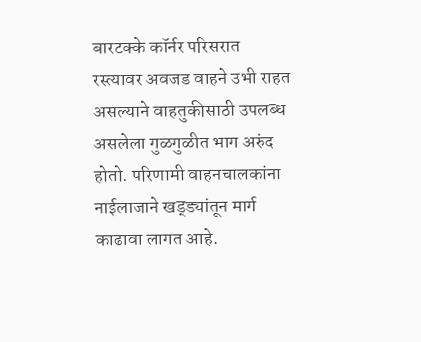बारटक्के कॉर्नर परिसरात रस्त्यावर अवजड वाहने उभी राहत असल्याने वाहतुकीसाठी उपलब्ध असलेला गुळगुळीत भाग अरुंद होतो. परिणामी वाहनचालकांना नाईलाजाने खड्ड्यांतून मार्ग काढावा लागत आहे.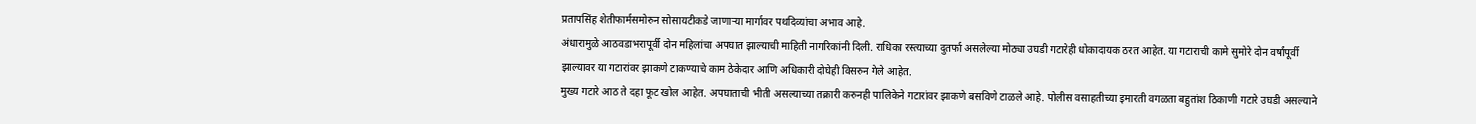प्रतापसिंह शेतीफार्मसमोरुन सोसायटीकडे जाणाऱ्या मार्गावर पथदिव्यांचा अभाव आहे.
अंधारामुळे आठवडाभरापूर्वी दोन महिलांचा अपघात झाल्याची माहिती नागरिकांनी दिली. राधिका रस्त्याच्या दुतर्फा असलेल्या मोठ्या उघडी गटारेही धोकादायक ठरत आहेत. या गटाराची कामे सुमोरे दोन वर्षांपूर्वी झाल्यावर या गटारांवर झाकणे टाकण्याचे काम ठेकेदार आणि अधिकारी दोघेही विसरुन गेले आहेत.
मुख्य गटारे आठ ते दहा फूट खोल आहेत. अपघाताची भीती असल्याच्या तक्रारी करुनही पालिकेने गटारांवर झाकणे बसविणे टाळले आहे. पोलीस वसाहतीच्या इमारती वगळता बहुतांश ठिकाणी गटारे उघडी असल्याने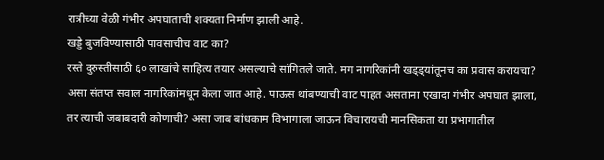रात्रीच्या वेळी गंभीर अपघाताची शक्यता निर्माण झाली आहे.
खड्डे बुजविण्यासाठी पावसाचीच वाट का?
रस्ते दुरुस्तीसाठी ६० लाखांचे साहित्य तयार असल्याचे सांगितले जाते. मग नागरिकांनी खड्ड्यांतूनच का प्रवास करायचा? असा संतप्त सवाल नागरिकांमधून केला जात आहे. पाऊस थांबण्याची वाट पाहत असताना एखादा गंभीर अपघात झाला, तर त्याची जबाबदारी कोणाची? असा जाब बांधकाम विभागाला जाऊन विचारायची मानसिकता या प्रभागातील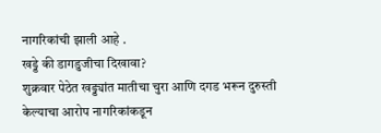नागरिकांची झाली आहे .
खड्डे की डागडुजीचा दिखावा?
शुक्रवार पेठेत खड्ड्यांत मातीचा चुरा आणि दगड भरून दुरुस्ती केल्याचा आरोप नागरिकांकडून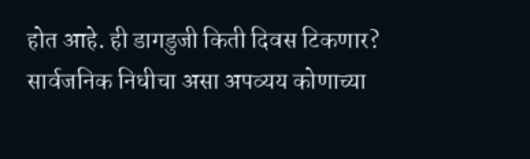होत आहे. ही डागडुजी किती दिवस टिकणार? सार्वजनिक निधीचा असा अपव्यय कोणाच्या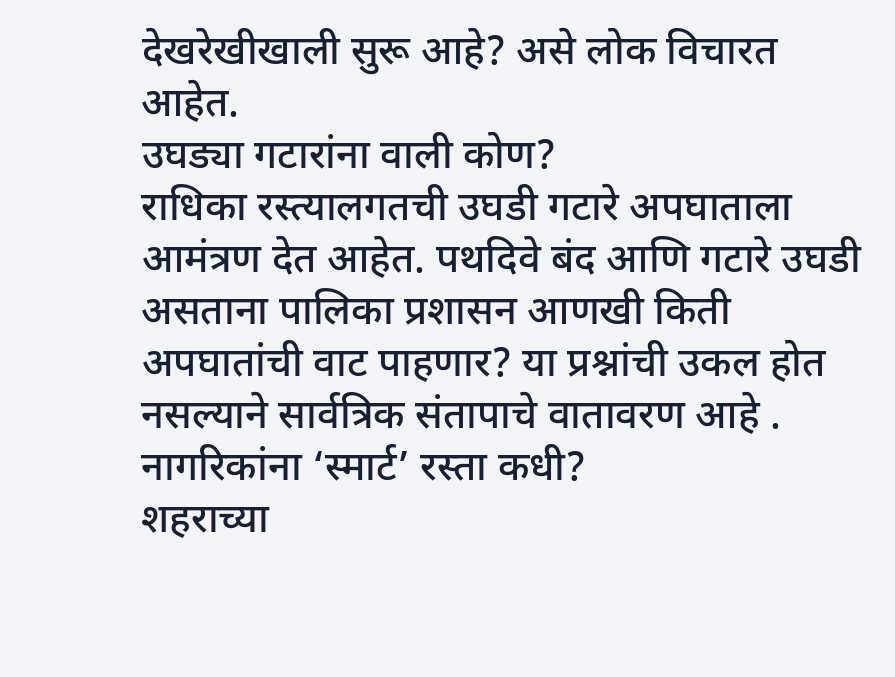देखरेखीखाली सुरू आहे? असे लोक विचारत आहेत.
उघड्या गटारांना वाली कोण?
राधिका रस्त्यालगतची उघडी गटारे अपघाताला आमंत्रण देत आहेत. पथदिवे बंद आणि गटारे उघडी असताना पालिका प्रशासन आणखी किती अपघातांची वाट पाहणार? या प्रश्नांची उकल होत नसल्याने सार्वत्रिक संतापाचे वातावरण आहे .
नागरिकांना ‘स्मार्ट’ रस्ता कधी?
शहराच्या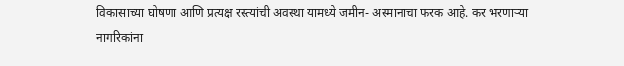विकासाच्या घोषणा आणि प्रत्यक्ष रस्त्यांची अवस्था यामध्ये जमीन- अस्मानाचा फरक आहे. कर भरणाऱ्या नागरिकांना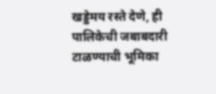खड्डेमय रस्ते देणे, ही पालिकेची जबाबदारी टाळण्याची भूमिका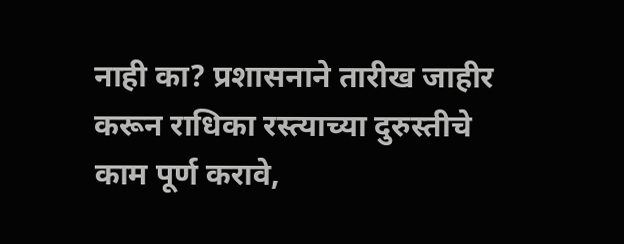नाही का? प्रशासनाने तारीख जाहीर करून राधिका रस्त्याच्या दुरुस्तीचे काम पूर्ण करावे,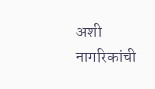अशी नागरिकांची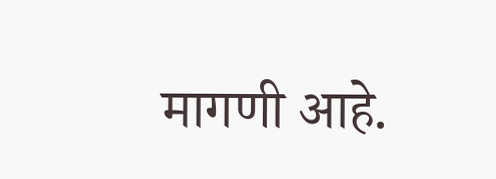मागणी आहे.